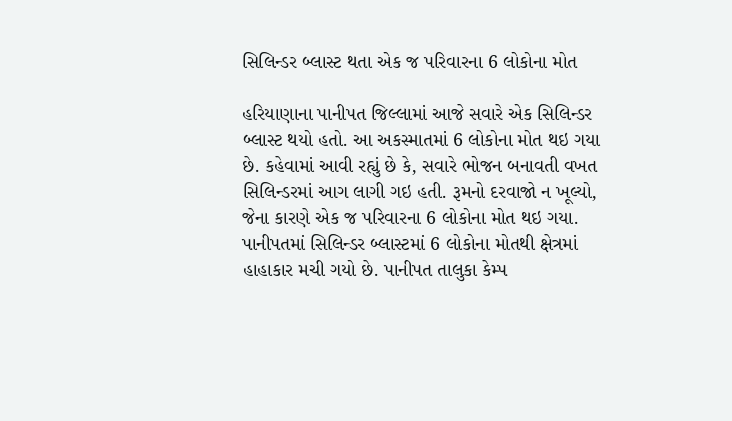સિલિન્ડર બ્લાસ્ટ થતા એક જ પરિવારના 6 લોકોના મોત

હરિયાણાના પાનીપત જિલ્લામાં આજે સવારે એક સિલિન્ડર બ્લાસ્ટ થયો હતો. આ અકસ્માતમાં 6 લોકોના મોત થઇ ગયા છે. કહેવામાં આવી રહ્યું છે કે, સવારે ભોજન બનાવતી વખત સિલિન્ડરમાં આગ લાગી ગઇ હતી. રૂમનો દરવાજો ન ખૂલ્યો, જેના કારણે એક જ પરિવારના 6 લોકોના મોત થઇ ગયા. પાનીપતમાં સિલિન્ડર બ્લાસ્ટમાં 6 લોકોના મોતથી ક્ષેત્રમાં હાહાકાર મચી ગયો છે. પાનીપત તાલુકા કેમ્પ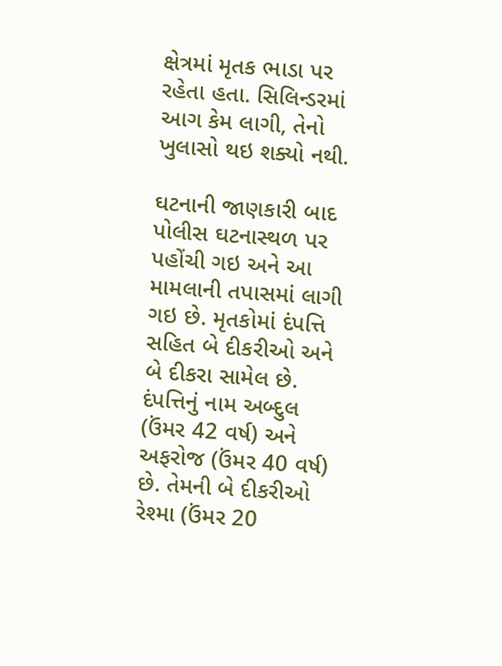ક્ષેત્રમાં મૃતક ભાડા પર રહેતા હતા. સિલિન્ડરમાં આગ કેમ લાગી, તેનો ખુલાસો થઇ શક્યો નથી.

ઘટનાની જાણકારી બાદ પોલીસ ઘટનાસ્થળ પર પહોંચી ગઇ અને આ મામલાની તપાસમાં લાગી ગઇ છે. મૃતકોમાં દંપત્તિ સહિત બે દીકરીઓ અને બે દીકરા સામેલ છે. દંપત્તિનું નામ અબ્દુલ (ઉંમર 42 વર્ષ) અને અફરોજ (ઉંમર 40 વર્ષ) છે. તેમની બે દીકરીઓ રેશ્મા (ઉંમર 20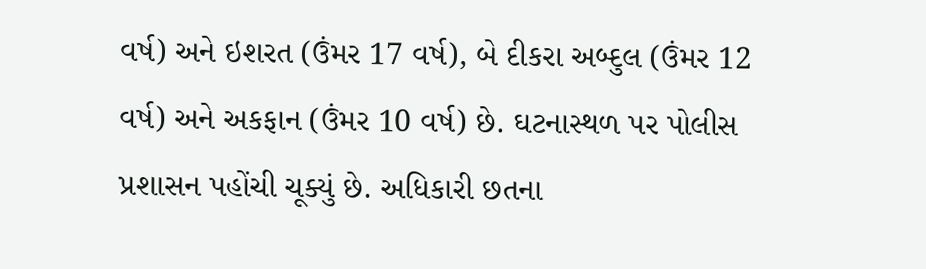વર્ષ) અને ઇશરત (ઉંમર 17 વર્ષ), બે દીકરા અબ્દુલ (ઉંમર 12 વર્ષ) અને અકફાન (ઉંમર 10 વર્ષ) છે. ઘટનાસ્થળ પર પોલીસ પ્રશાસન પહોંચી ચૂક્યું છે. અધિકારી છતના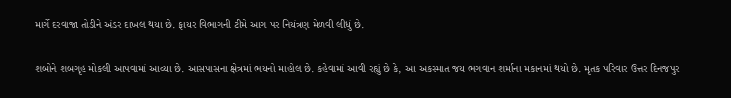માર્ગે દરવાજા તોડીને અંડર દાખલ થયા છે. ફાયર વિભાગની ટીમે આગ પર નિયંત્રણ મેળવી લીધું છે.

શબોને શબગૃહ મોકલી આપવામાં આવ્યા છે. આસપાસના ક્ષેત્રમાં ભયનો માહોલ છે. કહેવામાં આવી રહ્યું છે કે, આ અકસ્માત જય ભગવાન શર્માના મકાનમાં થયો છે. મૃતક પરિવાર ઉત્તર દિનજપુર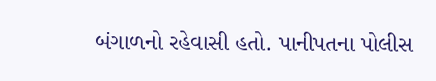બંગાળનો રહેવાસી હતો. પાનીપતના પોલીસ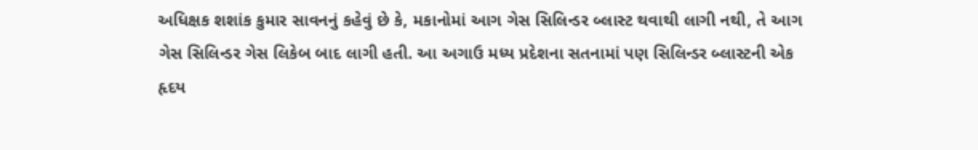અધિક્ષક શશાંક કુમાર સાવનનું કહેવું છે કે, મકાનોમાં આગ ગેસ સિલિન્ડર બ્લાસ્ટ થવાથી લાગી નથી, તે આગ ગેસ સિલિન્ડર ગેસ લિકેબ બાદ લાગી હતી. આ અગાઉ મધ્ય પ્રદેશના સતનામાં પણ સિલિન્ડર બ્લાસ્ટની એક હૃદય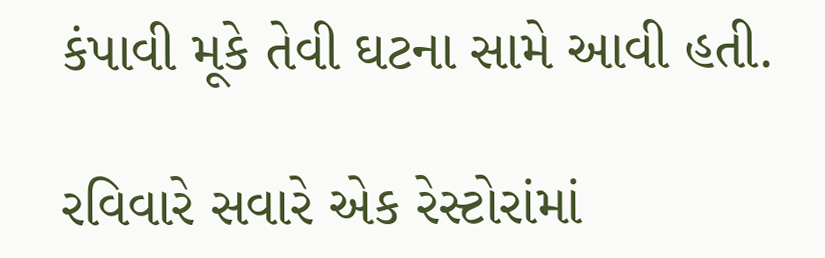કંપાવી મૂકે તેવી ઘટના સામે આવી હતી.

રવિવારે સવારે એક રેસ્ટોરાંમાં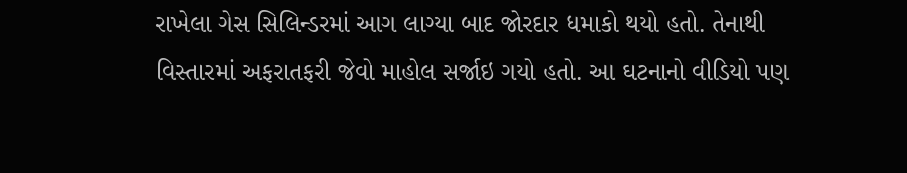રાખેલા ગેસ સિલિન્ડરમાં આગ લાગ્યા બાદ જોરદાર ધમાકો થયો હતો. તેનાથી વિસ્તારમાં અફરાતફરી જેવો માહોલ સર્જાઇ ગયો હતો. આ ઘટનાનો વીડિયો પણ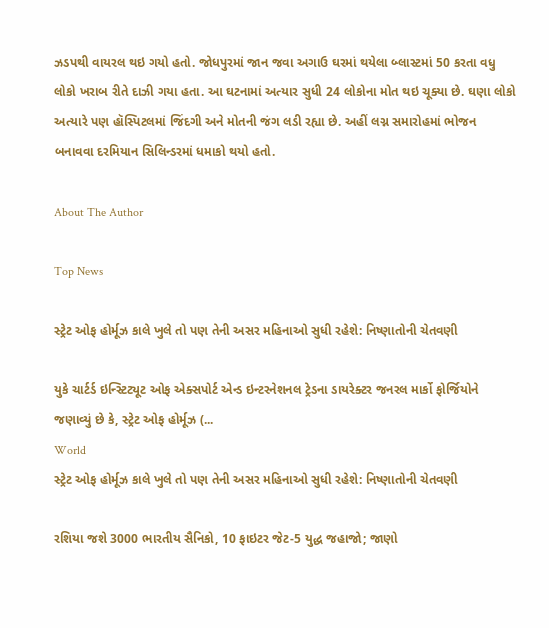ઝડપથી વાયરલ થઇ ગયો હતો. જોધપુરમાં જાન જવા અગાઉ ઘરમાં થયેલા બ્લાસ્ટમાં 50 કરતા વધુ લોકો ખરાબ રીતે દાઝી ગયા હતા. આ ઘટનામાં અત્યાર સુધી 24 લોકોના મોત થઇ ચૂક્યા છે. ઘણા લોકો અત્યારે પણ હૉસ્પિટલમાં જિંદગી અને મોતની જંગ લડી રહ્યા છે. અહીં લગ્ન સમારોહમાં ભોજન બનાવવા દરમિયાન સિલિન્ડરમાં ધમાકો થયો હતો.

About The Author

Top News

સ્ટ્રેટ ઓફ હોર્મૂઝ કાલે ખુલે તો પણ તેની અસર મહિનાઓ સુધી રહેશે: નિષ્ણાતોની ચેતવણી

યુકે ચાર્ટર્ડ ઇન્સ્ટિટ્યૂટ ઓફ એક્સપોર્ટ એન્ડ ઇન્ટરનેશનલ ટ્રેડના ડાયરેક્ટર જનરલ માર્કો ફોર્જિયોને જણાવ્યું છે કે, સ્ટ્રેટ ઓફ હોર્મૂઝ (...
World
સ્ટ્રેટ ઓફ હોર્મૂઝ કાલે ખુલે તો પણ તેની અસર મહિનાઓ સુધી રહેશે: નિષ્ણાતોની ચેતવણી

રશિયા જશે 3000 ભારતીય સૈનિકો, 10 ફાઇટર જેટ-5 યુદ્ધ જહાજો; જાણો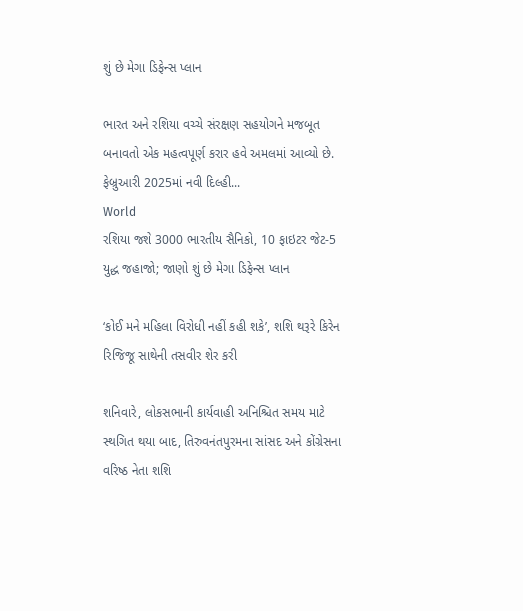શું છે મેગા ડિફેન્સ પ્લાન

ભારત અને રશિયા વચ્ચે સંરક્ષણ સહયોગને મજબૂત બનાવતો એક મહત્વપૂર્ણ કરાર હવે અમલમાં આવ્યો છે. ફેબ્રુઆરી 2025માં નવી દિલ્હી...
World
રશિયા જશે 3000 ભારતીય સૈનિકો, 10 ફાઇટર જેટ-5 યુદ્ધ જહાજો; જાણો શું છે મેગા ડિફેન્સ પ્લાન

‘કોઈ મને મહિલા વિરોધી નહીં કહી શકે’, શશિ થરૂરે કિરેન રિજિજૂ સાથેની તસવીર શેર કરી

શનિવારે, લોકસભાની કાર્યવાહી અનિશ્ચિત સમય માટે સ્થગિત થયા બાદ, તિરુવનંતપુરમના સાંસદ અને કોંગ્રેસના વરિષ્ઠ નેતા શશિ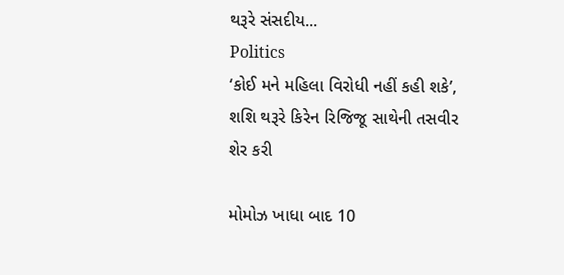થરૂરે સંસદીય...
Politics
‘કોઈ મને મહિલા વિરોધી નહીં કહી શકે’, શશિ થરૂરે કિરેન રિજિજૂ સાથેની તસવીર શેર કરી

મોમોઝ ખાધા બાદ 10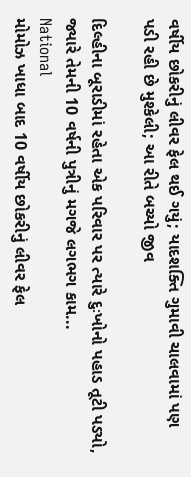વર્ષીય છોકરીનું લીવર ફેલ થઈ ગયું; યાદશક્તિ ગુમાવી ચાલવામાં પણ પડી રહી છે મુશ્કેલી; આ રીતે બચ્યો જીવ

દિલ્હીના બૂરાડીમાં રહેતા એક પરિવાર પર ત્યારે દુઃખોનો પહાડ તૂટી પડ્યો, જ્યારે તેમની 10 વર્ષની પુત્રીનું મગજે લગભગ કામ...
National
મોમોઝ ખાધા બાદ 10 વર્ષીય છોકરીનું લીવર ફેલ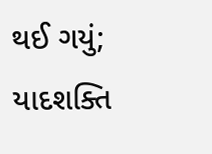થઈ ગયું; યાદશક્તિ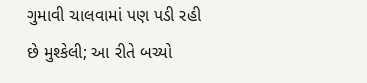ગુમાવી ચાલવામાં પણ પડી રહી છે મુશ્કેલી; આ રીતે બચ્યો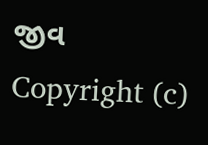જીવ
Copyright (c)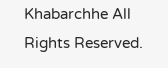Khabarchhe All Rights Reserved.